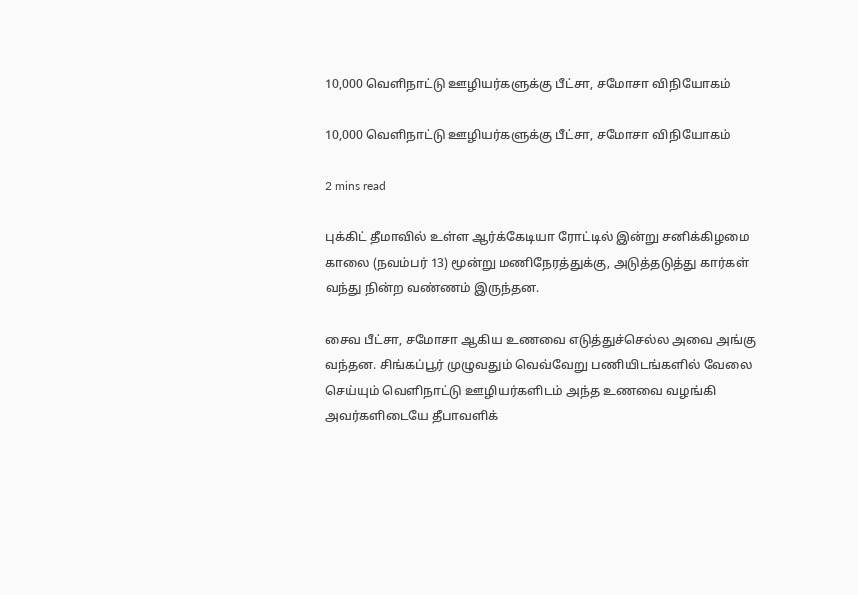10,000 வெளிநாட்டு ஊழியர்களுக்கு பீட்சா, சமோசா விநியோகம்

10,000 வெளிநாட்டு ஊழியர்களுக்கு பீட்சா, சமோசா விநியோகம்

2 mins read

புக்கிட் தீமாவில் உள்ள ஆர்க்கேடியா ரோட்டில் இன்று சனிக்கிழமை காலை (நவம்பர் 13) மூன்று மணிநேரத்துக்கு, அடுத்தடுத்து கார்கள் வந்து நின்ற வண்ணம் இருந்தன.

சைவ பீட்சா, சமோசா ஆகிய உணவை எடுத்துச்செல்ல அவை அங்கு வந்தன. சிங்கப்பூர் முழுவதும் வெவ்வேறு பணியிடங்களில் வேலை செய்யும் வெளிநாட்டு ஊழியர்களிடம் அந்த உணவை வழங்கி அவர்களிடையே தீபாவளிக்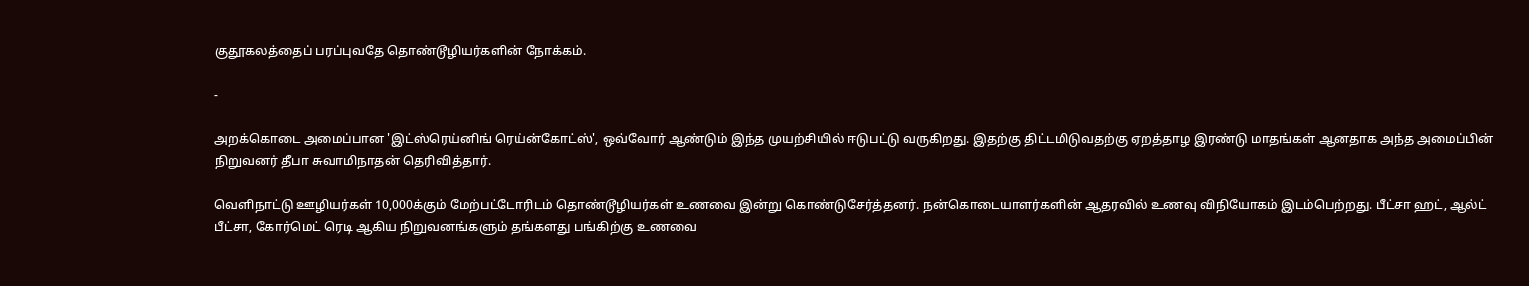குதூகலத்தைப் பரப்புவதே தொண்டூழியர்களின் நோக்கம்.

-

அறக்கொடை அமைப்பான 'இட்ஸ்ரெய்னிங் ரெய்ன்கோட்ஸ்', ஒவ்வோர் ஆண்டும் இந்த முயற்சியில் ஈடுபட்டு வருகிறது. இதற்கு திட்டமிடுவதற்கு ஏறத்தாழ இரண்டு மாதங்கள் ஆனதாக அந்த அமைப்பின் நிறுவனர் தீபா சுவாமிநாதன் தெரிவித்தார்.

வெளிநாட்டு ஊழியர்கள் 10,000க்கும் மேற்பட்டோரிடம் தொண்டூழியர்கள் உணவை இன்று கொண்டுசேர்த்தனர். நன்கொடையாளர்களின் ஆதரவில் உணவு விநியோகம் இடம்பெற்றது. பீட்சா ஹட், ஆல்ட் பீட்சா, கோர்மெட் ரெடி ஆகிய நிறுவனங்களும் தங்களது பங்கிற்கு உணவை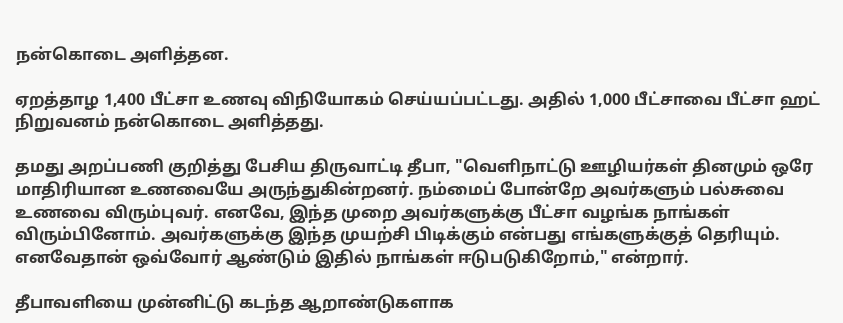நன்கொடை அளித்தன.

ஏறத்தாழ 1,400 பீட்சா உணவு விநியோகம் செய்யப்பட்டது. அதில் 1,000 பீட்சாவை பீட்சா ஹட் நிறுவனம் நன்கொடை அளித்தது.

தமது அறப்பணி குறித்து பேசிய திருவாட்டி தீபா, "வெளிநாட்டு ஊழியர்கள் தினமும் ஒரே மாதிரியான உணவையே அருந்துகின்றனர். நம்மைப் போன்றே அவர்களும் பல்சுவை உணவை விரும்புவர். எனவே, இந்த முறை அவர்களுக்கு பீட்சா வழங்க நாங்கள் விரும்பினோம். அவர்களுக்கு இந்த முயற்சி பிடிக்கும் என்பது எங்களுக்குத் தெரியும். எனவேதான் ஒவ்வோர் ஆண்டும் இதில் நாங்கள் ஈடுபடுகிறோம்," என்றார்.

தீபாவளியை முன்னிட்டு கடந்த ஆறாண்டுகளாக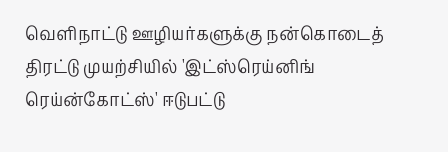வெளிநாட்டு ஊழியர்களுக்கு நன்கொடைத் திரட்டு முயற்சியில் 'இட்ஸ்ரெய்னிங் ரெய்ன்கோட்ஸ்' ஈடுபட்டு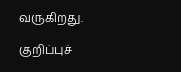வருகிறது.

குறிப்புச்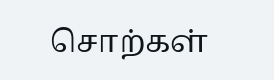சொற்கள்